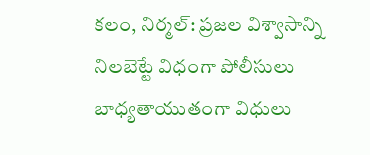కలం, నిర్మల్: ప్రజల విశ్వాసాన్ని నిలబెట్టే విధంగా పోలీసులు బాధ్యతాయుతంగా విధులు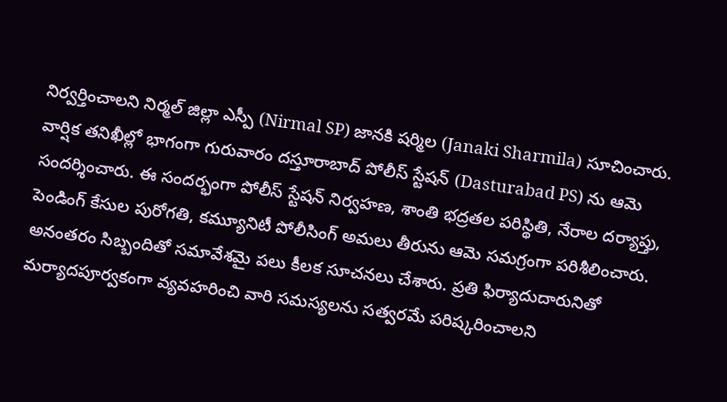నిర్వర్తించాలని నిర్మల్ జిల్లా ఎస్పీ (Nirmal SP) జానకి షర్మిల (Janaki Sharmila) సూచించారు. వార్షిక తనిఖీల్లో భాగంగా గురువారం దస్తూరాబాద్ పోలీస్ స్టేషన్ (Dasturabad PS) ను ఆమె సందర్శించారు. ఈ సందర్భంగా పోలీస్ స్టేషన్ నిర్వహణ, శాంతి భద్రతల పరిస్థితి, నేరాల దర్యాప్తు, పెండింగ్ కేసుల పురోగతి, కమ్యూనిటీ పోలీసింగ్ అమలు తీరును ఆమె సమగ్రంగా పరిశీలించారు.
అనంతరం సిబ్బందితో సమావేశమై పలు కీలక సూచనలు చేశారు. ప్రతి ఫిర్యాదుదారునితో మర్యాదపూర్వకంగా వ్యవహరించి వారి సమస్యలను సత్వరమే పరిష్కరించాలని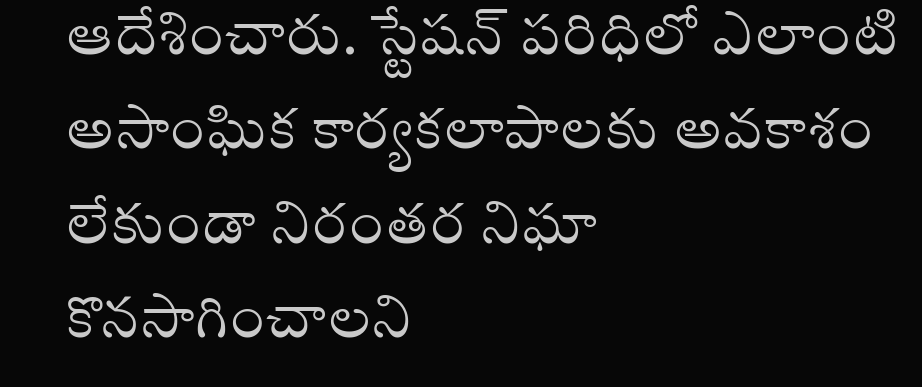ఆదేశించారు. స్టేషన్ పరిధిలో ఎలాంటి అసాంఘిక కార్యకలాపాలకు అవకాశం లేకుండా నిరంతర నిఘా కొనసాగించాలని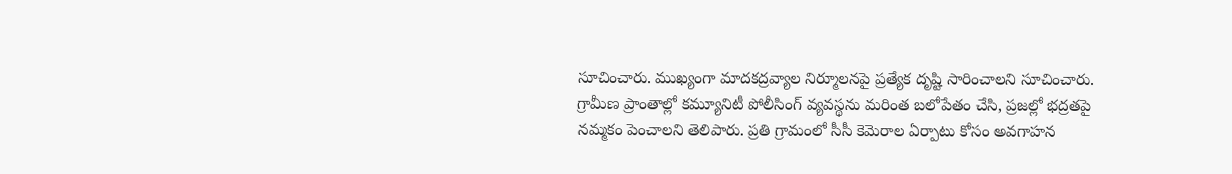సూచించారు. ముఖ్యంగా మాదకద్రవ్యాల నిర్మూలనపై ప్రత్యేక దృష్టి సారించాలని సూచించారు.
గ్రామీణ ప్రాంతాల్లో కమ్యూనిటీ పోలీసింగ్ వ్యవస్థను మరింత బలోపేతం చేసి, ప్రజల్లో భద్రతపై నమ్మకం పెంచాలని తెలిపారు. ప్రతి గ్రామంలో సీసీ కెమెరాల ఏర్పాటు కోసం అవగాహన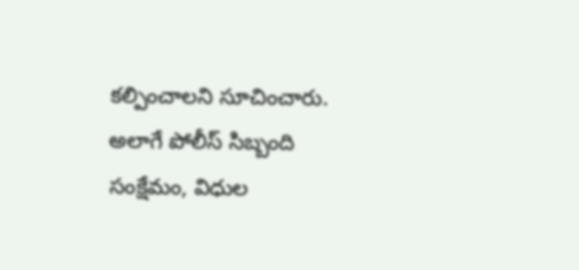కల్పించాలని సూచించారు. అలాగే పోలీస్ సిబ్బంది సంక్షేమం, విధుల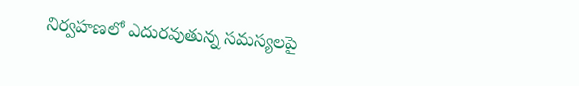నిర్వహణలో ఎదురవుతున్న సమస్యలపై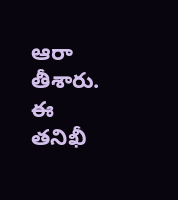ఆరా తీశారు. ఈ తనిఖీ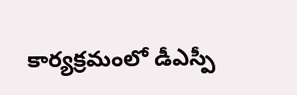కార్యక్రమంలో డీఎస్పీ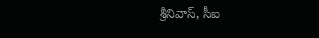శ్రీనివాస్, సీఐ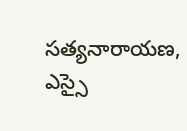సత్యనారాయణ, ఎస్సై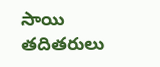సాయి తదితరులు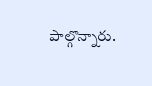పాల్గొన్నారు.